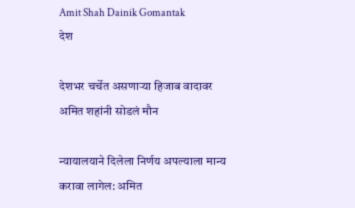Amit Shah Dainik Gomantak
देश

देशभर चर्चेत असणाऱ्या हिजाब वादावर अमित शहांनी सोडलं मौन

न्यायालयाने दिलेला निर्णय अपल्याला मान्य करावा लागेल: अमित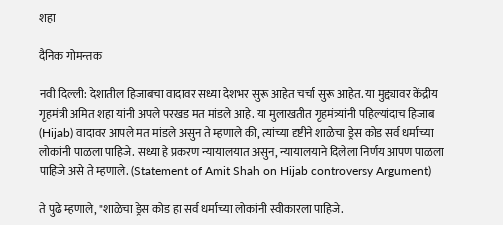शहा

दैनिक गोमन्तक

नवी दिल्ली: देशातील हिजाबचा वादावर सध्या देशभर सुरू आहेत चर्चा सुरू आहेत. या मुद्द्यावर केंद्रीय गृहमंत्री अमित शहा यांनी अपले परखड मत मांडले आहे. या मुलाखतीत गृहमंत्र्यांनी पहिल्यांदाच हिजाब (Hijab) वादावर आपले मत मांडले असुन ते म्हणाले की, त्यांच्या दृष्टीने शाळेचा ड्रेस कोड सर्व धर्माच्या लोकांनी पाळला पाहिजे. सध्या हे प्रकरण न्यायालयात असुन, न्यायालयाने दिलेला निर्णय आपण पाळला पाहिजे असे ते म्हणाले. (Statement of Amit Shah on Hijab controversy Argument)

ते पुढे म्हणाले, "शाळेचा ड्रेस कोड हा सर्व धर्माच्या लोकांनी स्वीकारला पाहिजे.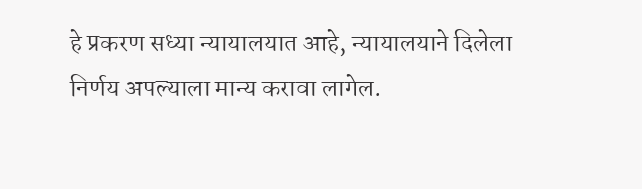हे प्रकरण सध्या न्यायालयात आहे, न्यायालयाने दिलेला निर्णय अपल्याला मान्य करावा लागेल.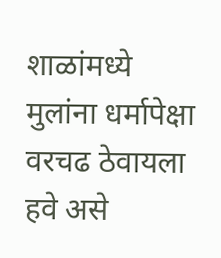शाळांमध्ये मुलांना धर्मापेक्षा वरचढ ठेवायला हवे असे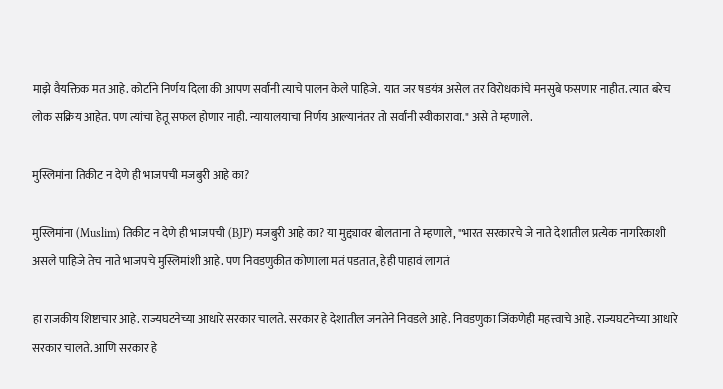माझे वैयक्तिक मत आहे. कोर्टाने निर्णय दिला की आपण सर्वांनी त्याचे पालन केले पाहिजे. यात जर षडयंत्र असेल तर विरोधकांचे मनसुबे फसणार नाहीत. त्यात बरेच लोक सक्रिय आहेत. पण त्यांचा हेतू सफल होणार नाही. न्यायालयाचा निर्णय आल्यानंतर तो सर्वांनी स्वीकारावा." असे ते म्हणाले.

मुस्लिमांना तिकीट न देणे ही भाजपची मजबुरी आहे का?

मुस्लिमांना (Muslim) तिकीट न देणे ही भाजपची (BJP) मजबुरी आहे का? या मुद्द्यावर बोलताना ते म्हणाले, "भारत सरकारचे जे नाते देशातील प्रत्येक नागरिकाशी असले पाहिजे तेच नाते भाजपचे मुस्लिमांशी आहे. पण निवडणुकीत कोणाला मतं पडतात, हेही पाहावं लागतं

हा राजकीय शिष्टाचार आहे. राज्यघटनेच्या आधारे सरकार चालते. सरकार हे देशातील जनतेने निवडले आहे. निवडणुका जिंकणेही महत्त्वाचे आहे. राज्यघटनेच्या आधारे सरकार चालते. आणि सरकार हे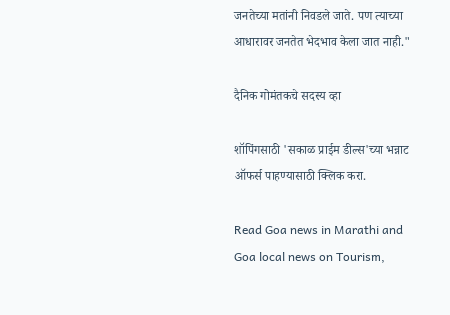जनतेच्या मतांनी निवडले जाते. पण त्याच्या आधारावर जनतेत भेदभाव केला जात नाही."

दैनिक गोमंतकचे सदस्य व्हा

शॉपिंगसाठी 'सकाळ प्राईम डील्स'च्या भन्नाट ऑफर्स पाहण्यासाठी क्लिक करा.

Read Goa news in Marathi and Goa local news on Tourism,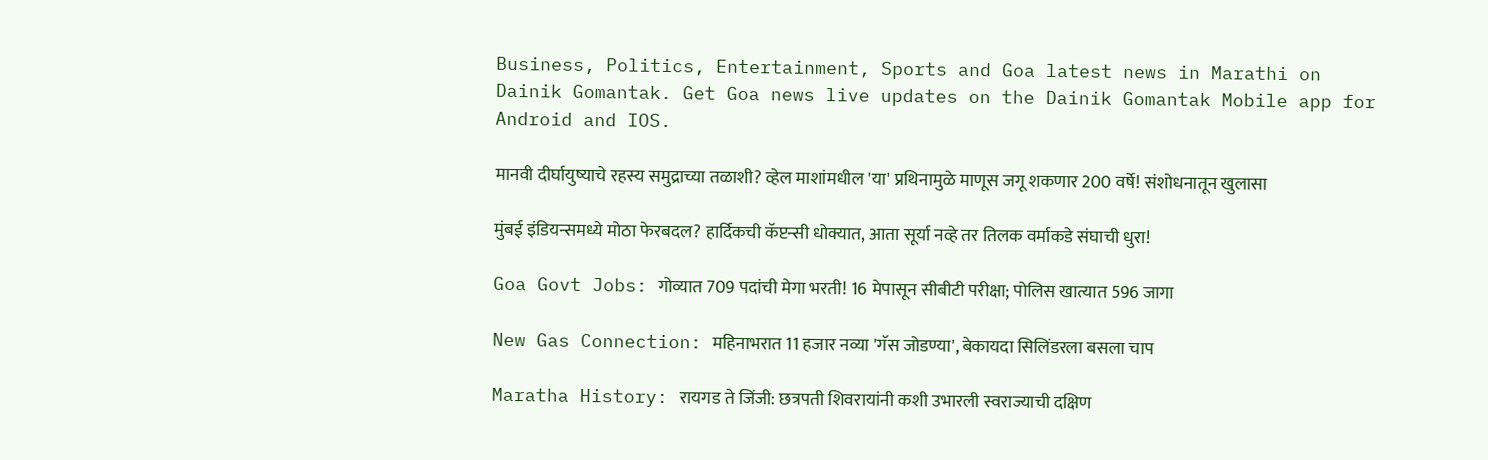Business, Politics, Entertainment, Sports and Goa latest news in Marathi on Dainik Gomantak. Get Goa news live updates on the Dainik Gomantak Mobile app for Android and IOS.

मानवी दीर्घायुष्याचे रहस्य समुद्राच्या तळाशी? व्हेल माशांमधील 'या' प्रथिनामुळे माणूस जगू शकणार 200 वर्षे! संशोधनातून खुलासा

मुंबई इंडियन्समध्ये मोठा फेरबदल? हार्दिकची कॅप्टन्सी धोक्यात, आता सूर्या नव्हे तर तिलक वर्माकडे संघाची धुरा!

Goa Govt Jobs: गोव्यात 709 पदांची मेगा भरती! 16 मेपासून सीबीटी परीक्षा; पोलिस खात्यात 596 जागा

New Gas Connection: महिनाभरात 11 हजार नव्या 'गॅस जोडण्या', बेकायदा सिलिंडरला बसला चाप

Maratha History: रायगड ते जिंजी: छत्रपती शिवरायांनी कशी उभारली स्वराज्याची दक्षिण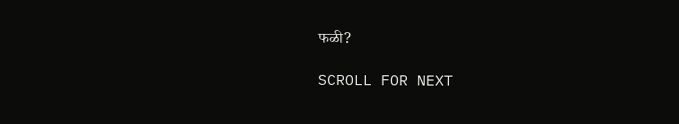फळी?

SCROLL FOR NEXT